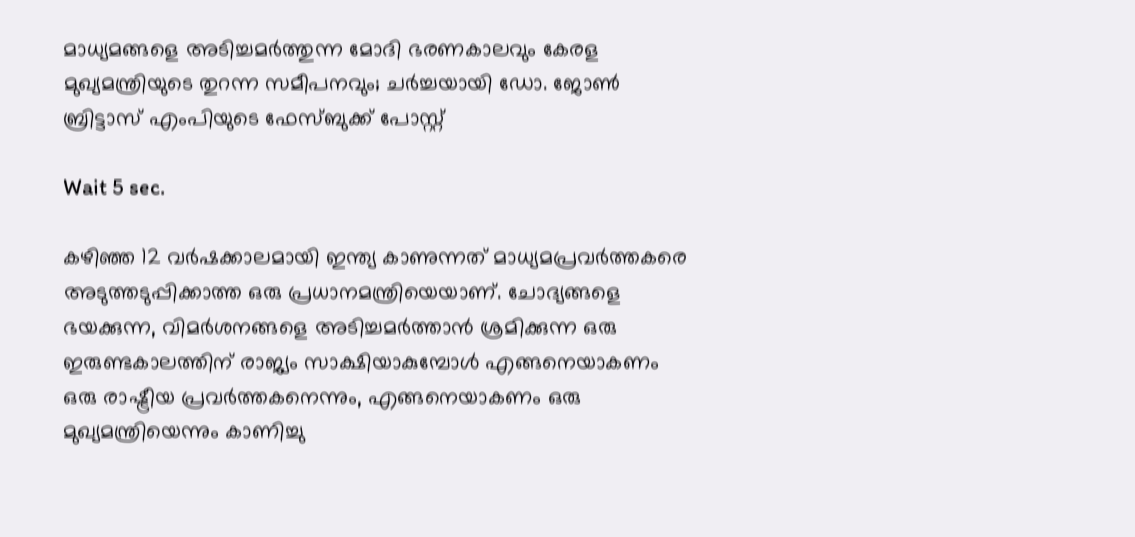മാധ്യമങ്ങളെ അടിച്ചമർത്തുന്ന മോദി ഭരണകാലവും കേരള മുഖ്യമന്ത്രിയുടെ തുറന്ന സമീപനവും; ചർച്ചയായി ഡോ. ജോൺ ബ്രിട്ടാസ് എംപിയുടെ ഫേസ്ബുക്ക് പോസ്റ്റ്

Wait 5 sec.

കഴിഞ്ഞ 12 വർഷക്കാലമായി ഇന്ത്യ കാണുന്നത് മാധ്യമപ്രവർത്തകരെ അടുത്തടുപ്പിക്കാത്ത ഒരു പ്രധാനമന്ത്രിയെയാണ്. ചോദ്യങ്ങളെ ഭയക്കുന്ന, വിമർശനങ്ങളെ അടിച്ചമർത്താൻ ശ്രമിക്കുന്ന ഒരു ഇരുണ്ടകാലത്തിന് രാജ്യം സാക്ഷിയാകുമ്പോൾ എങ്ങനെയാകണം ഒരു രാഷ്ട്രീയ പ്രവർത്തകനെന്നും, എങ്ങനെയാകണം ഒരു മുഖ്യമന്ത്രിയെന്നും കാണിച്ചു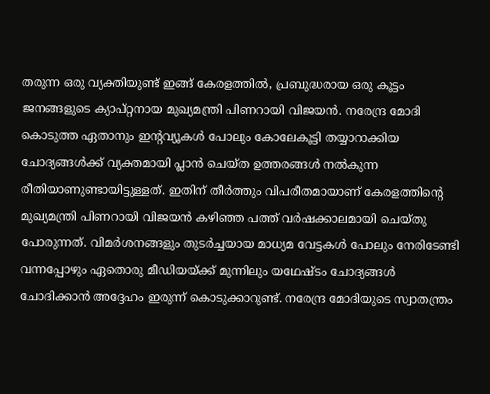തരുന്ന ഒരു വ്യക്തിയുണ്ട് ഇങ്ങ് കേരളത്തിൽ, പ്രബുദ്ധരായ ഒരു കൂട്ടം ജനങ്ങളുടെ ക്യാപ്റ്റനായ മുഖ്യമന്ത്രി പിണറായി വിജയൻ. നരേന്ദ്ര മോദി കൊടുത്ത ഏതാനും ഇന്റവ്യൂകൾ പോലും കോലേകൂട്ടി തയ്യാറാക്കിയ ചോദ്യങ്ങൾക്ക് വ്യക്തമായി പ്ലാൻ ചെയ്ത ഉത്തരങ്ങൾ നൽകുന്ന രീതിയാണുണ്ടായിട്ടുള്ളത്. ഇതിന് തീർത്തും വിപരീതമായാണ് കേരളത്തിന്റെ മുഖ്യമന്ത്രി പിണറായി വിജയൻ കഴിഞ്ഞ പത്ത് വർഷക്കാലമായി ചെയ്തു പോരുന്നത്. വിമർശനങ്ങളും തുടർച്ചയായ മാധ്യമ വേട്ടകൾ പോലും നേരിടേണ്ടി വന്നപ്പോഴും ഏതൊരു മീഡിയയ്ക്ക് മുന്നിലും യഥേഷ്ടം ചോദ്യങ്ങൾ ചോദിക്കാൻ അദ്ദേഹം ഇരുന്ന് കൊടുക്കാറുണ്ട്. നരേന്ദ്ര മോദിയുടെ സ്വാതന്ത്രം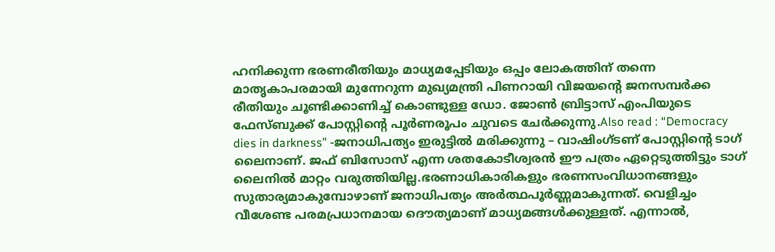ഹനിക്കുന്ന ഭരണരീതിയും മാധ്യമപ്പേടിയും ഒപ്പം ലോകത്തിന് തന്നെ മാതൃകാപരമായി മുന്നേറുന്ന മുഖ്യമന്ത്രി പിണറായി വിജയന്റെ ജനസമ്പർക്ക രീതിയും ചൂണ്ടിക്കാണിച്ച് കൊണ്ടുള്ള ഡോ. ജോൺ ബ്രിട്ടാസ് എംപിയുടെ ഫേസ്ബുക്ക് പോസ്റ്റിന്റെ പൂർണരൂപം ചുവടെ ചേർക്കുന്നു.Also read : “Democracy dies in darkness” -ജനാധിപത്യം ഇരുട്ടിൽ മരിക്കുന്നു – വാഷിംഗ്ടണ് പോസ്റ്റിന്റെ ടാഗ് ലൈനാണ്. ജഫ് ബിസോസ് എന്ന ശതകോടീശ്വരൻ ഈ പത്രം ഏറ്റെടുത്തിട്ടും ടാഗ് ലൈനിൽ മാറ്റം വരുത്തിയില്ല.ഭരണാധികാരികളും ഭരണസംവിധാനങ്ങളും സുതാര്യമാകുമ്പോഴാണ് ജനാധിപത്യം അർത്ഥപൂർണ്ണമാകുന്നത്. വെളിച്ചം വീശേണ്ട പരമപ്രധാനമായ ദൌത്യമാണ് മാധ്യമങ്ങൾക്കുള്ളത്. എന്നാൽ,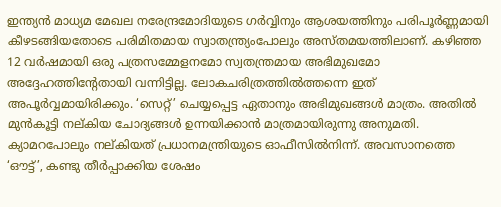ഇന്ത്യൻ മാധ്യമ മേഖല നരേന്ദ്രമോദിയുടെ ഗർവ്വിനും ആശയത്തിനും പരിപൂർണ്ണമായി കീഴടങ്ങിയതോടെ പരിമിതമായ സ്വാതന്ത്ര്യംപോലും അസ്തമയത്തിലാണ്. കഴിഞ്ഞ 12 വർഷമായി ഒരു പത്രസമ്മേളനമോ സ്വതന്ത്രമായ അഭിമുഖമോ അദ്ദേഹത്തിന്റേതായി വന്നിട്ടില്ല. ലോകചരിത്രത്തിൽത്തന്നെ ഇത് അപൂർവ്വമായിരിക്കും. ‘സെറ്റ്’ ചെയ്യപ്പെട്ട ഏതാനും അഭിമുഖങ്ങൾ മാത്രം. അതിൽ മുൻകൂട്ടി നല്കിയ ചോദ്യങ്ങൾ ഉന്നയിക്കാൻ മാത്രമായിരുന്നു അനുമതി. ക്യാമറപോലും നല്കിയത് പ്രധാനമന്ത്രിയുടെ ഓഫീസിൽനിന്ന്. അവസാനത്തെ ‘ഔട്ട്’, കണ്ടു തീർപ്പാക്കിയ ശേഷം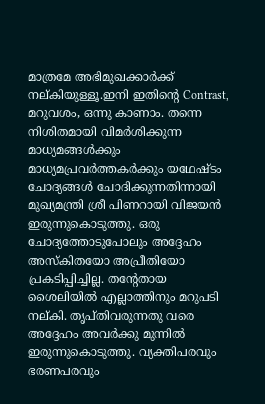മാത്രമേ അഭിമുഖക്കാർക്ക് നല്കിയുള്ളൂ.ഇനി ഇതിന്റെ Contrast, മറുവശം, ഒന്നു കാണാം. തന്നെ നിശിതമായി വിമർശിക്കുന്ന മാധ്യമങ്ങൾക്കും മാധ്യമപ്രവർത്തകർക്കും യഥേഷ്ടം ചോദ്യങ്ങൾ ചോദിക്കുന്നതിന്നായി മുഖ്യമന്ത്രി ശ്രീ പിണറായി വിജയൻ ഇരുന്നുകൊടുത്തു. ഒരു ചോദ്യത്തോടുപോലും അദ്ദേഹം അസ്കിതയോ അപ്രീതിയോ പ്രകടിപ്പിച്ചില്ല. തന്റേതായ ശൈലിയിൽ എല്ലാത്തിനും മറുപടി നല്കി. തൃപ്തിവരുന്നതു വരെ അദ്ദേഹം അവർക്കു മുന്നിൽ ഇരുന്നുകൊടുത്തു. വ്യക്തിപരവും ഭരണപരവും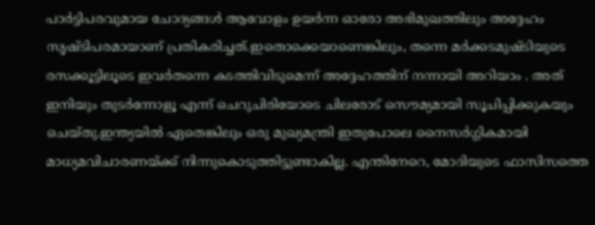പാർട്ടിപരവുമായ ചോദ്യങ്ങൾ ആവോളം ഉയർന്ന ഓരോ അഭിമുഖത്തിലും അദ്ദേഹം സൃഷ്ടിപരമായാണ് പ്രതികരിച്ചത്.ഇതൊക്കെയാണെങ്കിലും, തന്നെ മർക്കടമുഷ്ടിയുടെ രസക്കൂട്ടിലൂടെ ഇവർതന്നെ കടത്തിവിടുമെന്ന് അദ്ദേഹത്തിന് നന്നായി അറിയാം . അത് ഇനിയും തുടർന്നോളൂ എന്ന് ചെറുചിരിയോടെ ചിലരോട് സൌമ്യമായി സൂചിപ്പിക്കുകയും ചെയ്തു.ഇന്ത്യയിൽ ഏതെങ്കിലും ഒരു മുഖ്യമന്ത്രി ഇതുപോലെ നൈസർഗ്ഗികമായി മാധ്യമവിചാരണയ്ക്ക് നിന്നുകൊടുത്തിട്ടുണ്ടാകില്ല. എന്തിനേറെ, മോദിയുടെ ഫാസിസത്തെ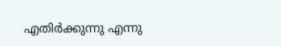എതിർക്കുന്നു എന്നു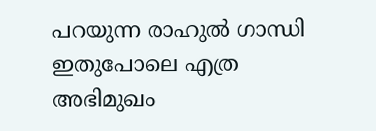പറയുന്ന രാഹുൽ ഗാന്ധി ഇതുപോലെ എത്ര അഭിമുഖം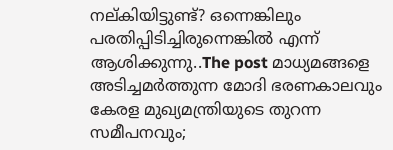നല്കിയിട്ടുണ്ട്? ഒന്നെങ്കിലും പരതിപ്പിടിച്ചിരുന്നെങ്കിൽ എന്ന് ആശിക്കുന്നു..The post മാധ്യമങ്ങളെ അടിച്ചമർത്തുന്ന മോദി ഭരണകാലവും കേരള മുഖ്യമന്ത്രിയുടെ തുറന്ന സമീപനവും;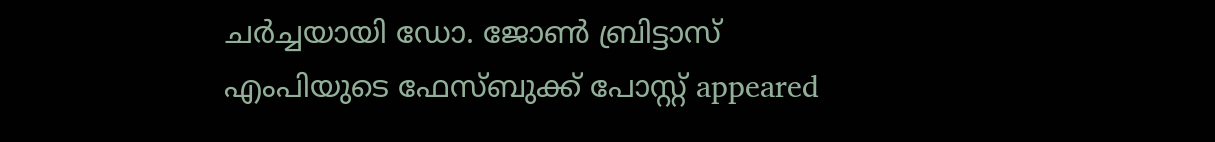ചർച്ചയായി ഡോ. ജോൺ ബ്രിട്ടാസ് എംപിയുടെ ഫേസ്ബുക്ക് പോസ്റ്റ് appeared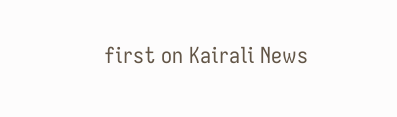first on Kairali News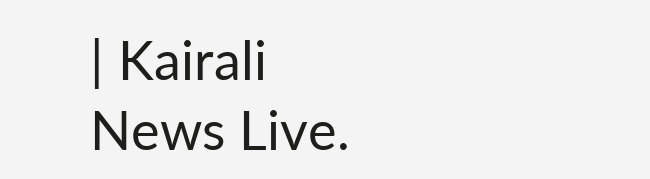| Kairali News Live.